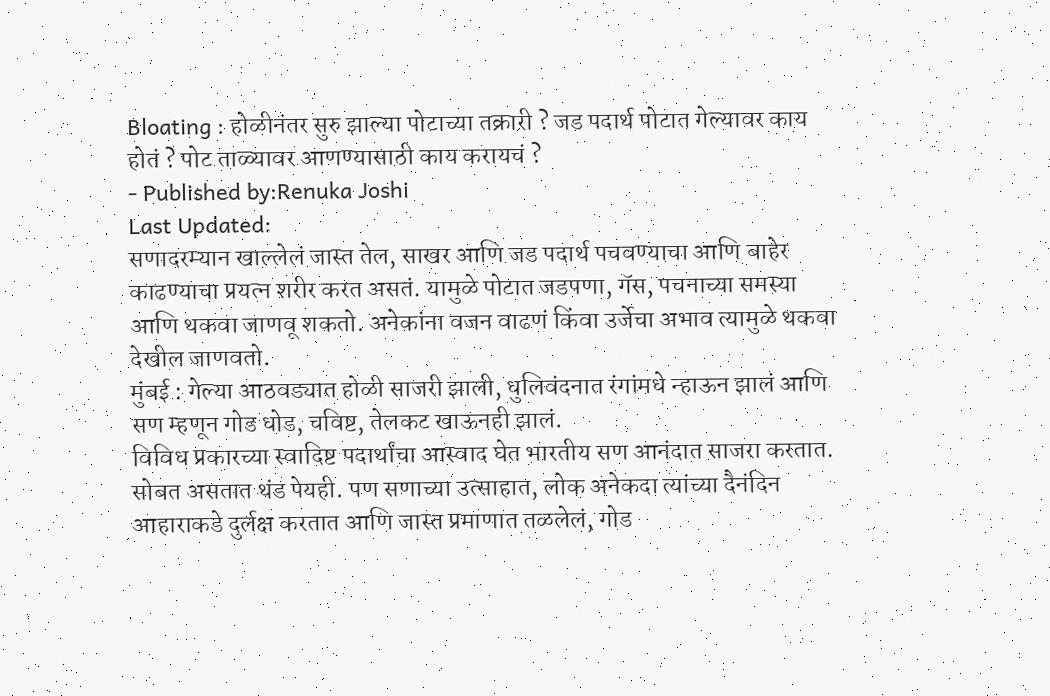Bloating : होळीनंतर सुरु झाल्या पोटाच्या तक्रारी ? जड पदार्थ पोटात गेल्यावर काय होतं ? पोट ताळ्यावर आणण्यासाठी काय करायचं ?
- Published by:Renuka Joshi
Last Updated:
सणादरम्यान खाल्लेलं जास्त तेल, साखर आणि जड पदार्थ पचवण्याचा आणि बाहेर काढण्याचा प्रयत्न शरीर करत असतं. यामुळे पोटात जडपणा, गॅस, पचनाच्या समस्या आणि थकवा जाणवू शकतो. अनेकांना वजन वाढणं किंवा उर्जेचा अभाव त्यामुळे थकवा देखील जाणवतो.
मुंबई : गेल्या आठवड्यात होळी साजरी झाली, धुलिवंदनात रंगांमधे न्हाऊन झालं आणि सण म्हणून गोड धोड, चविष्ट, तेलकट खाऊनही झालं.
विविध प्रकारच्या स्वादिष्ट पदार्थांचा आस्वाद घेत भारतीय सण आनंदात साजरा करतात. सोबत असतात थंड पेयही. पण सणाच्या उत्साहात, लोक अनेकदा त्यांच्या दैनंदिन आहाराकडे दुर्लक्ष करतात आणि जास्त प्रमाणात तळलेलं, गोड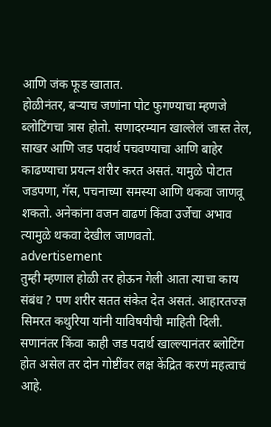आणि जंक फूड खातात.
होळीनंतर, बऱ्याच जणांना पोट फुगण्याचा म्हणजे ब्लोटिंगचा त्रास होतो. सणादरम्यान खाल्लेलं जास्त तेल, साखर आणि जड पदार्थ पचवण्याचा आणि बाहेर काढण्याचा प्रयत्न शरीर करत असतं. यामुळे पोटात जडपणा, गॅस, पचनाच्या समस्या आणि थकवा जाणवू शकतो. अनेकांना वजन वाढणं किंवा उर्जेचा अभाव त्यामुळे थकवा देखील जाणवतो.
advertisement
तुम्ही म्हणाल होळी तर होऊन गेली आता त्याचा काय संबंध ? पण शरीर सतत संकेत देत असतं. आहारतज्ज्ञ सिमरत कथुरिया यांनी याविषयीची माहिती दिली. सणानंतर किंवा काही जड पदार्थ खाल्ल्यानंतर ब्लोटिंग होत असेल तर दोन गोष्टींवर लक्ष केंद्रित करणं महत्वाचं आहे.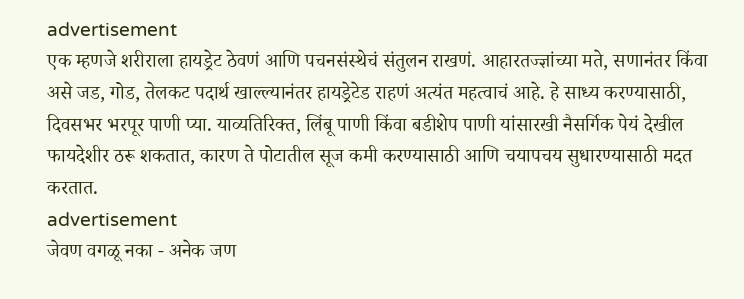advertisement
एक म्हणजे शरीराला हायड्रेट ठेवणं आणि पचनसंस्थेचं संतुलन राखणं. आहारतज्ज्ञांच्या मते, सणानंतर किंवा असे जड, गोड, तेलकट पदार्थ खाल्ल्यानंतर हायड्रेटेड राहणं अत्यंत महत्वाचं आहे. हे साध्य करण्यासाठी, दिवसभर भरपूर पाणी प्या. याव्यतिरिक्त, लिंबू पाणी किंवा बडीशेप पाणी यांसारखी नैसर्गिक पेयं देखील फायदेशीर ठरू शकतात, कारण ते पोटातील सूज कमी करण्यासाठी आणि चयापचय सुधारण्यासाठी मदत करतात.
advertisement
जेवण वगळू नका - अनेक जण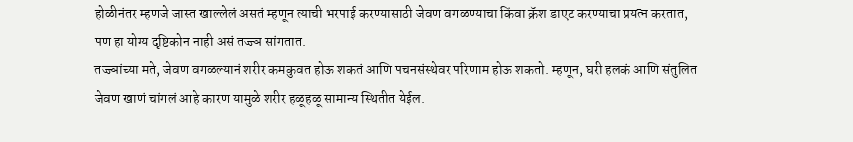होळीनंतर म्हणजे जास्त खाल्लेलं असतं म्हणून त्याची भरपाई करण्यासाठी जेवण वगळण्याचा किंवा क्रॅश डाएट करण्याचा प्रयत्न करतात, पण हा योग्य दृष्टिकोन नाही असं तज्ज्ञ सांगतात.
तज्ज्ञांच्या मते, जेवण वगळल्यानं शरीर कमकुवत होऊ शकतं आणि पचनसंस्थेवर परिणाम होऊ शकतो. म्हणून, घरी हलकं आणि संतुलित जेवण खाणं चांगलं आहे कारण यामुळे शरीर हळूहळू सामान्य स्थितीत येईल.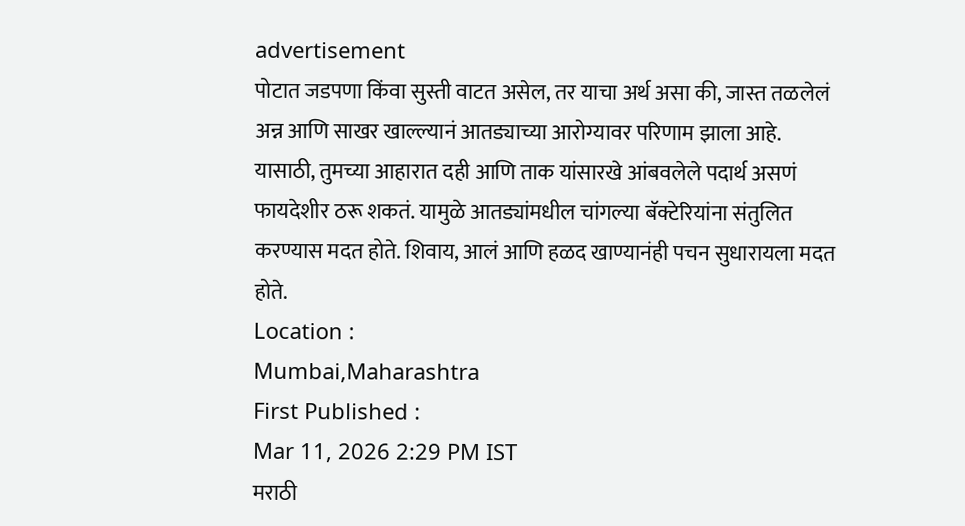advertisement
पोटात जडपणा किंवा सुस्ती वाटत असेल, तर याचा अर्थ असा की, जास्त तळलेलं अन्न आणि साखर खाल्ल्यानं आतड्याच्या आरोग्यावर परिणाम झाला आहे.
यासाठी, तुमच्या आहारात दही आणि ताक यांसारखे आंबवलेले पदार्थ असणं फायदेशीर ठरू शकतं. यामुळे आतड्यांमधील चांगल्या बॅक्टेरियांना संतुलित करण्यास मदत होते. शिवाय, आलं आणि हळद खाण्यानंही पचन सुधारायला मदत होते.
Location :
Mumbai,Maharashtra
First Published :
Mar 11, 2026 2:29 PM IST
मराठी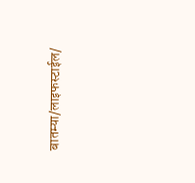बातम्या/लाइफस्टाईल/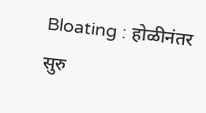Bloating : होळीनंतर सुरु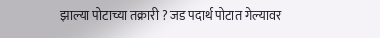झाल्या पोटाच्या तक्रारी ? जड पदार्थ पोटात गेल्यावर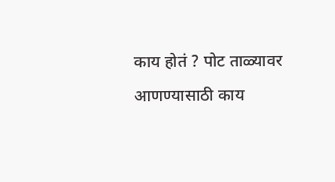काय होतं ? पोट ताळ्यावर आणण्यासाठी काय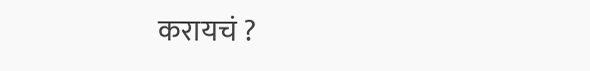करायचं ?